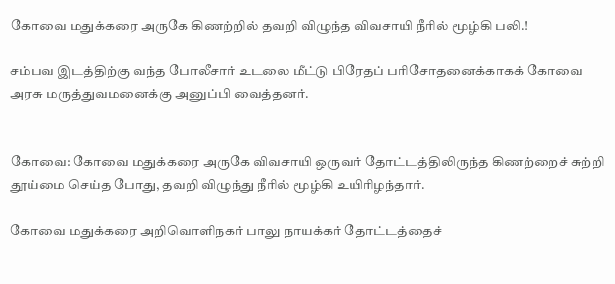கோவை மதுக்கரை அருகே கிணற்றில் தவறி விழுந்த விவசாயி நீரில் மூழ்கி பலி.!

சம்பவ இடத்திற்கு வந்த போலீசார் உடலை மீட்டு பிரேதப் பரிசோதனைக்காகக் கோவை அரசு மருத்துவமனைக்கு அனுப்பி வைத்தனர்.


கோவை: கோவை மதுக்கரை அருகே விவசாயி ஒருவர் தோட்டத்திலிருந்த கிணற்றைச் சுற்றி தூய்மை செய்த போது, தவறி விழுந்து நீரில் மூழ்கி உயிரிழந்தார்.

கோவை மதுக்கரை அறிவொளிநகர் பாலு நாயக்கர் தோட்டத்தைச்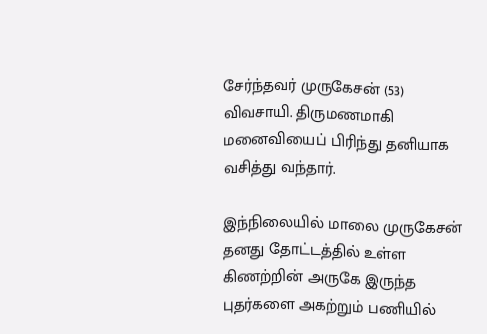சேர்ந்தவர் முருகேசன் (53) விவசாயி. திருமணமாகி மனைவியைப் பிரிந்து தனியாக வசித்து வந்தார்.

இந்நிலையில் மாலை முருகேசன் தனது தோட்டத்தில் உள்ள கிணற்றின் அருகே இருந்த புதர்களை அகற்றும் பணியில்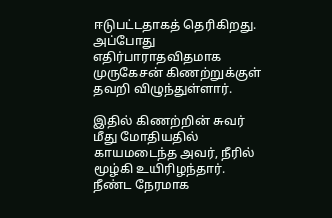ஈடுபட்டதாகத் தெரிகிறது. அப்போது எதிர்பாராதவிதமாக முருகேசன் கிணற்றுக்குள் தவறி விழுந்துள்ளார்.

இதில் கிணற்றின் சுவர் மீது மோதியதில் காயமடைந்த அவர், நீரில் மூழ்கி உயிரிழந்தார். நீண்ட நேரமாக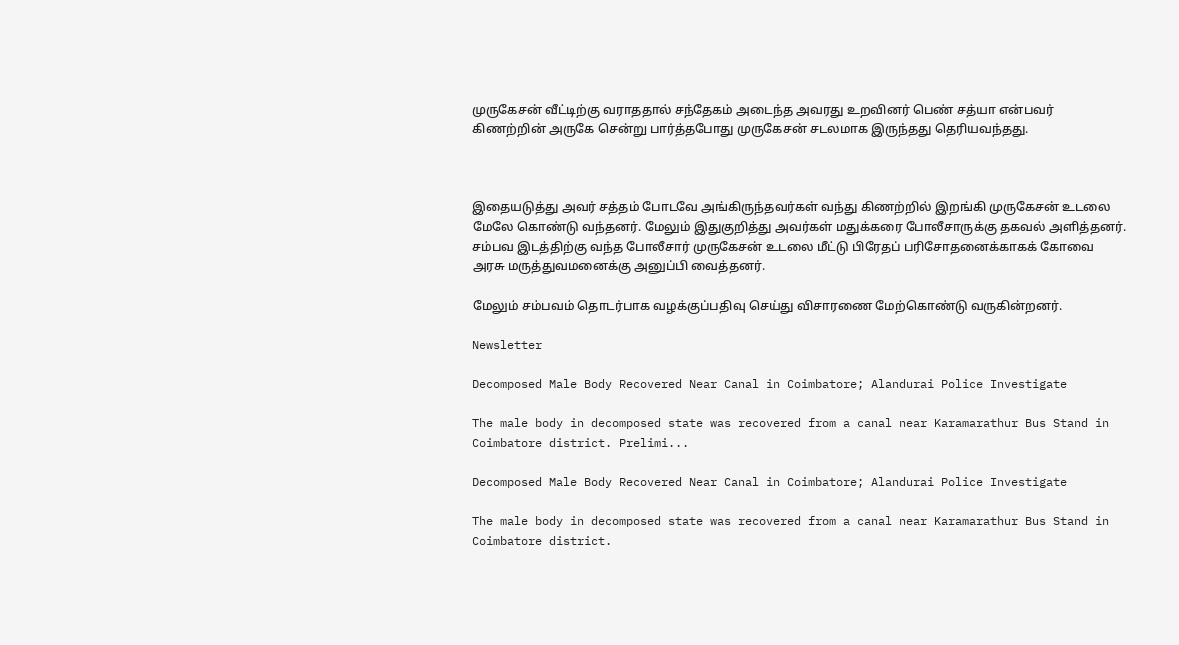முருகேசன் வீட்டிற்கு வராததால் சந்தேகம் அடைந்த அவரது உறவினர் பெண் சத்யா என்பவர் கிணற்றின் அருகே சென்று பார்த்தபோது முருகேசன் சடலமாக இருந்தது தெரியவந்தது.



இதையடுத்து அவர் சத்தம் போடவே அங்கிருந்தவர்கள் வந்து கிணற்றில் இறங்கி முருகேசன் உடலை மேலே கொண்டு வந்தனர். மேலும் இதுகுறித்து அவர்கள் மதுக்கரை போலீசாருக்கு தகவல் அளித்தனர். சம்பவ இடத்திற்கு வந்த போலீசார் முருகேசன் உடலை மீட்டு பிரேதப் பரிசோதனைக்காகக் கோவை அரசு மருத்துவமனைக்கு அனுப்பி வைத்தனர்.

மேலும் சம்பவம் தொடர்பாக வழக்குப்பதிவு செய்து விசாரணை மேற்கொண்டு வருகின்றனர்.

Newsletter

Decomposed Male Body Recovered Near Canal in Coimbatore; Alandurai Police Investigate

The male body in decomposed state was recovered from a canal near Karamarathur Bus Stand in Coimbatore district. Prelimi...

Decomposed Male Body Recovered Near Canal in Coimbatore; Alandurai Police Investigate

The male body in decomposed state was recovered from a canal near Karamarathur Bus Stand in Coimbatore district.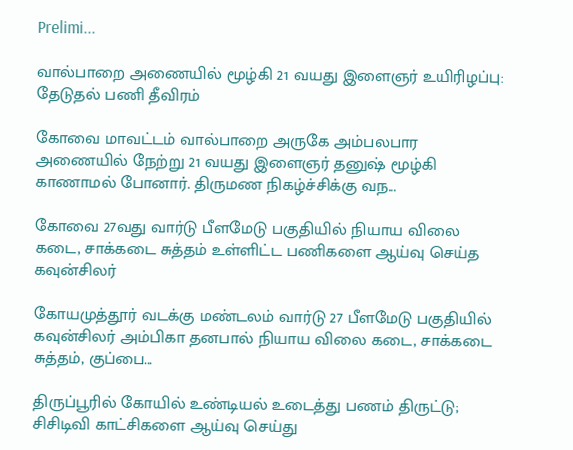Prelimi...

வால்பாறை அணையில் மூழ்கி 21 வயது இளைஞர் உயிரிழப்பு: தேடுதல் பணி தீவிரம்

கோவை மாவட்டம் வால்பாறை அருகே அம்பலபார அணையில் நேற்று 21 வயது இளைஞர் தனுஷ் மூழ்கி காணாமல் போனார். திருமண நிகழ்ச்சிக்கு வந...

கோவை 27வது வார்டு பீளமேடு பகுதியில் நியாய விலை கடை, சாக்கடை சுத்தம் உள்ளிட்ட பணிகளை ஆய்வு செய்த கவுன்சிலர்

கோயமுத்தூர் வடக்கு மண்டலம் வார்டு 27 பீளமேடு பகுதியில் கவுன்சிலர் அம்பிகா தனபால் நியாய விலை கடை, சாக்கடை சுத்தம், குப்பை...

திருப்பூரில் கோயில் உண்டியல் உடைத்து பணம் திருட்டு; சிசிடிவி காட்சிகளை ஆய்வு செய்து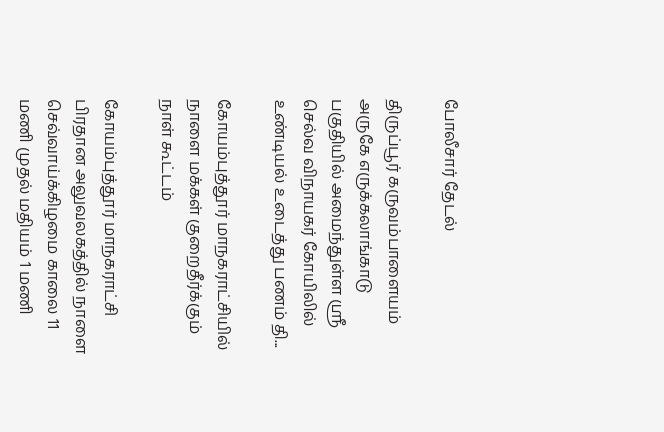போலீசார் தேடல்

திருப்பூர் கருவம்பாளையம் அருகே எருக்கலாங்காடு பகுதியில் அமைந்துள்ள ஸ்ரீ செல்வ விநாயகர் கோயிலில் உண்டியல் உடைத்து பணம் தி...

கோயம்புத்தூர் மாநகராட்சியில் நாளை மக்கள் குறைதீர்க்கும் நாள் கூட்டம்

கோயம்புத்தூர் மாநகராட்சி பிரதான அலுவலகத்தில் நாளை செவ்வாய்க்கிழமை காலை 11 மணி முதல் மதியம் 1 மணி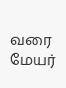வரை மேயர்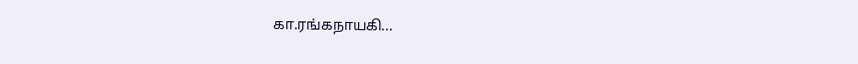கா.ரங்கநாயகி...